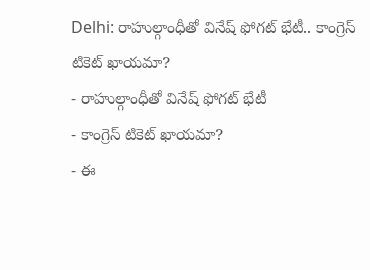Delhi: రాహుల్గాంధీతో వినేష్ ఫోగట్ భేటీ.. కాంగ్రెస్ టికెట్ ఖాయమా?
- రాహుల్గాంధీతో వినేష్ ఫోగట్ భేటీ
- కాంగ్రెస్ టికెట్ ఖాయమా?
- ఈ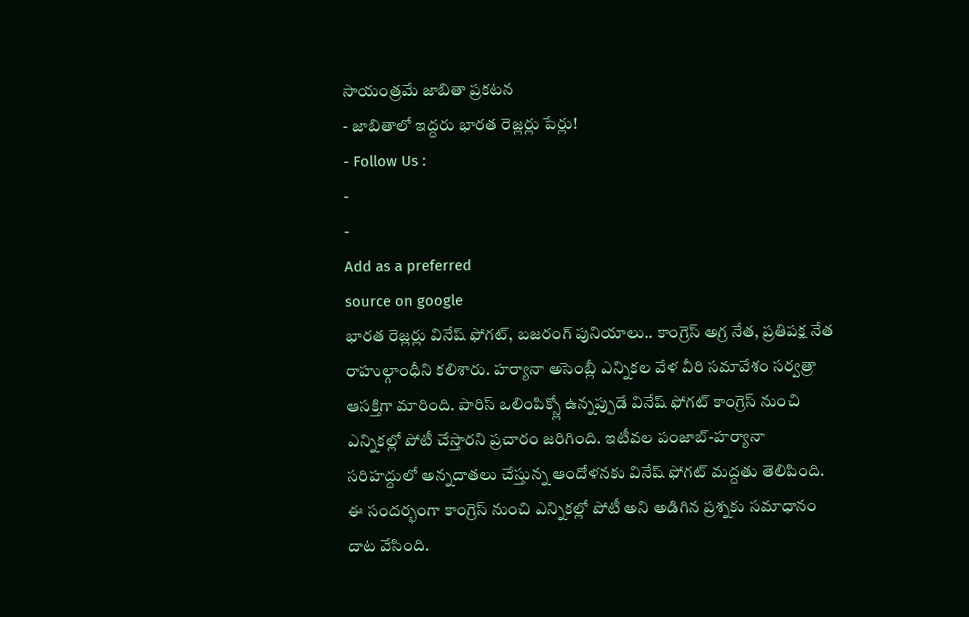సాయంత్రమే జాబితా ప్రకటన
- జాబితాలో ఇద్దరు భారత రెజ్లర్లు పేర్లు!
- Follow Us :
-
-
Add as a preferred
source on google
భారత రెజ్లర్లు వినేష్ ఫోగట్, బజరంగ్ పునియాలు.. కాంగ్రెస్ అగ్ర నేత, ప్రతిపక్ష నేత రాహుల్గాంధీని కలిశారు. హర్యానా అసెంబ్లీ ఎన్నికల వేళ వీరి సమావేశం సర్వత్రా ఆసక్తిగా మారింది. పారిస్ ఒలింపిక్స్లో ఉన్నప్పుడే వినేష్ ఫోగట్ కాంగ్రెస్ నుంచి ఎన్నికల్లో పోటీ చేస్తారని ప్రచారం జరిగింది. ఇటీవల పంజాబ్-హర్యానా సరిహద్దులో అన్నదాతలు చేస్తున్న ఆందోళనకు వినేష్ ఫోగట్ మద్దతు తెలిపింది. ఈ సందర్భంగా కాంగ్రెస్ నుంచి ఎన్నికల్లో పోటీ అని అడిగిన ప్రశ్నకు సమాధానం దాట వేసింది.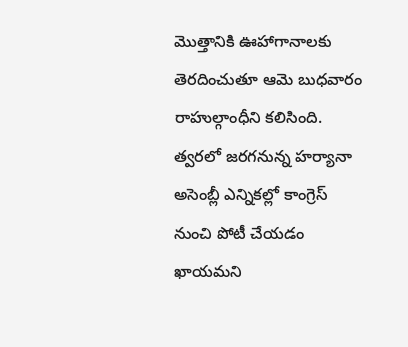మొత్తానికి ఊహాగానాలకు తెరదించుతూ ఆమె బుధవారం రాహుల్గాంధీని కలిసింది. త్వరలో జరగనున్న హర్యానా అసెంబ్లీ ఎన్నికల్లో కాంగ్రెస్ నుంచి పోటీ చేయడం ఖాయమని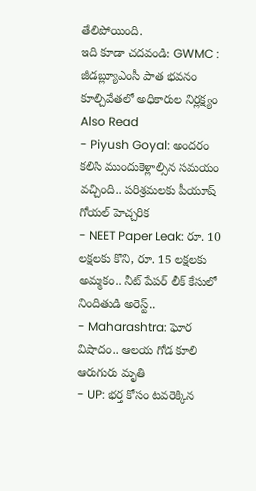తేలిపోయింది.
ఇది కూడా చదవండి: GWMC : జీడబ్ల్యూఎంసీ పాత భవనం కూల్చివేతలో అధికారుల నిర్లక్ష్యం
Also Read
- Piyush Goyal: అందరం కలిసి ముందుకెళ్లాల్సిన సమయం వచ్చింది.. పరిశ్రమలకు పీయూష్ గోయల్ హెచ్చరిక
- NEET Paper Leak: రూ. 10 లక్షలకు కొని, రూ. 15 లక్షలకు అమ్మకం.. నీట్ పేపర్ లీక్ కేసులో నిందితుడి అరెస్ట్..
- Maharashtra: ఘోర విషాదం.. ఆలయ గోడ కూలి ఆరుగురు మృతి
- UP: భర్త కోసం టవరెక్కిన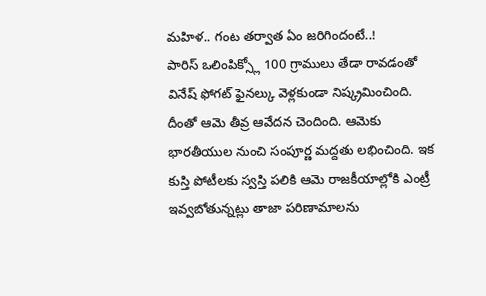మహిళ.. గంట తర్వాత ఏం జరిగిందంటే..!
పారిస్ ఒలింపిక్స్లో 100 గ్రాములు తేడా రావడంతో వినేష్ ఫోగట్ ఫైనల్కు వెళ్లకుండా నిష్క్రమించింది. దీంతో ఆమె తీవ్ర ఆవేదన చెందింది. ఆమెకు భారతీయుల నుంచి సంపూర్ణ మద్దతు లభించింది. ఇక కుస్తి పోటీలకు స్వస్తి పలికి ఆమె రాజకీయాల్లోకి ఎంట్రీ ఇవ్వబోతున్నట్లు తాజా పరిణామాలను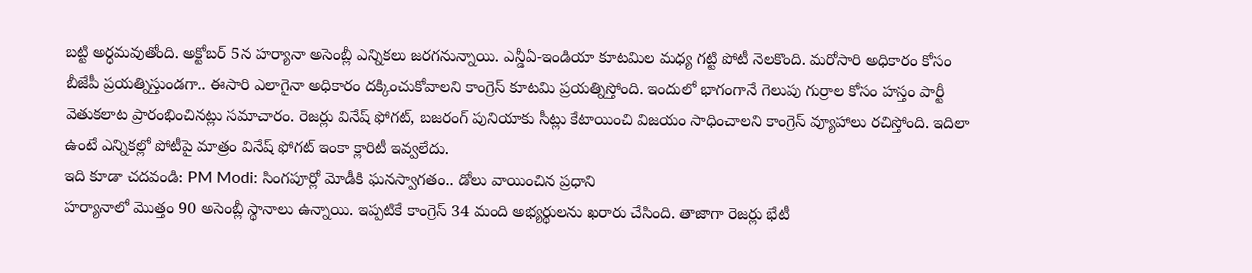బట్టి అర్ధమవుతోంది. అక్టోబర్ 5న హర్యానా అసెంబ్లీ ఎన్నికలు జరగనున్నాయి. ఎన్డీఏ-ఇండియా కూటమిల మధ్య గట్టి పోటీ నెలకొంది. మరోసారి అధికారం కోసం బీజేపీ ప్రయత్నిస్తుండగా.. ఈసారి ఎలాగైనా అధికారం దక్కించుకోవాలని కాంగ్రెస్ కూటమి ప్రయత్నిస్తోంది. ఇందులో భాగంగానే గెలుపు గుర్రాల కోసం హస్తం పార్టీ వెతుకలాట ప్రారంభించినట్లు సమాచారం. రెజర్లు వినేష్ ఫోగట్, బజరంగ్ పునియాకు సీట్లు కేటాయించి విజయం సాధించాలని కాంగ్రెస్ వ్యూహాలు రచిస్తోంది. ఇదిలా ఉంటే ఎన్నికల్లో పోటీపై మాత్రం వినేష్ ఫోగట్ ఇంకా క్లారిటీ ఇవ్వలేదు.
ఇది కూడా చదవండి: PM Modi: సింగపూర్లో మోడీకి ఘనస్వాగతం.. డోలు వాయించిన ప్రధాని
హర్యానాలో మొత్తం 90 అసెంబ్లీ స్థానాలు ఉన్నాయి. ఇప్పటికే కాంగ్రెస్ 34 మంది అభ్యర్థులను ఖరారు చేసింది. తాజాగా రెజర్లు భేటీ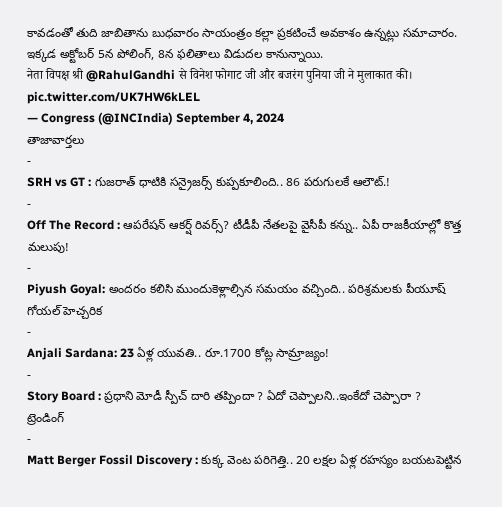కావడంతో తుది జాబితాను బుధవారం సాయంత్రం కల్లా ప్రకటించే అవకాశం ఉన్నట్లు సమాచారం. ఇక్కడ అక్టోబర్ 5న పోలింగ్, 8న ఫలితాలు విడుదల కానున్నాయి.
नेता विपक्ष श्री @RahulGandhi से विनेश फोगाट जी और बजरंग पुनिया जी ने मुलाकात की। pic.twitter.com/UK7HW6kLEL
— Congress (@INCIndia) September 4, 2024
తాజావార్తలు
-
SRH vs GT : గుజరాత్ ధాటికి సన్రైజర్స్ కుప్పకూలింది.. 86 పరుగులకే ఆలౌట్.!
-
Off The Record : ఆపరేషన్ ఆకర్ష్ రివర్స్? టీడీపీ నేతలపై వైసీపీ కన్ను.. ఏపీ రాజకీయాల్లో కొత్త మలుపు!
-
Piyush Goyal: అందరం కలిసి ముందుకెళ్లాల్సిన సమయం వచ్చింది.. పరిశ్రమలకు పీయూష్ గోయల్ హెచ్చరిక
-
Anjali Sardana: 23 ఏళ్ల యువతి.. రూ.1700 కోట్ల సామ్రాజ్యం!
-
Story Board : ప్రధాని మోడీ స్పీచ్ దారి తప్పిందా ? ఏదో చెప్పాలని..ఇంకేదో చెప్పారా ?
ట్రెండింగ్
-
Matt Berger Fossil Discovery : కుక్క వెంట పరిగెత్తి.. 20 లక్షల ఏళ్ల రహస్యం బయటపెట్టిన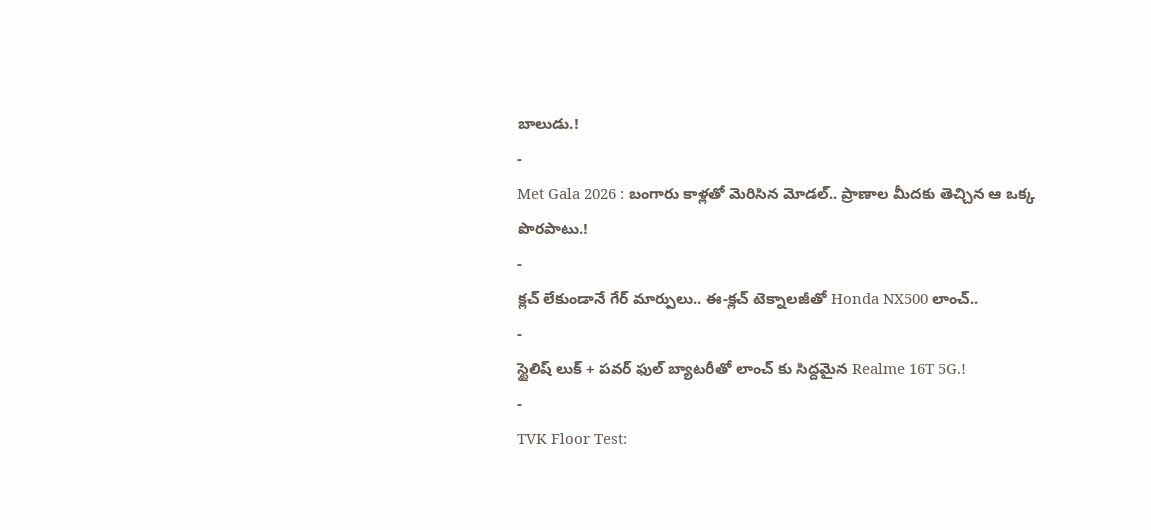బాలుడు.!
-
Met Gala 2026 : బంగారు కాళ్లతో మెరిసిన మోడల్.. ప్రాణాల మీదకు తెచ్చిన ఆ ఒక్క పొరపాటు.!
-
క్లచ్ లేకుండానే గేర్ మార్పులు.. ఈ-క్లచ్ టెక్నాలజీతో Honda NX500 లాంచ్..
-
స్టైలిష్ లుక్ + పవర్ ఫుల్ బ్యాటరీతో లాంచ్ కు సిద్దమైన Realme 16T 5G.!
-
TVK Floor Test: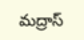మద్రాస్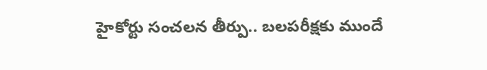హైకోర్టు సంచలన తీర్పు.. బలపరీక్షకు ముందే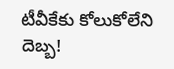టీవీకేకు కోలుకోలేని దెబ్బ!